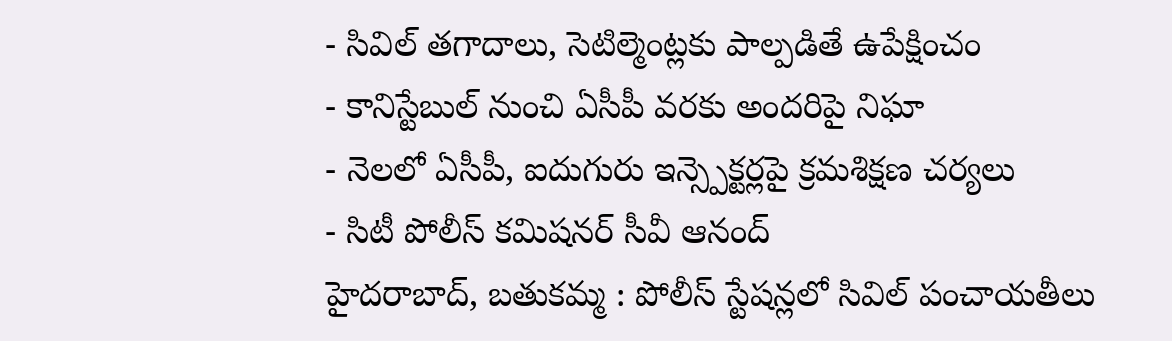- సివిల్ తగాదాలు, సెటిల్మెంట్లకు పాల్పడితే ఉపేక్షించం
- కానిస్టేబుల్ నుంచి ఏసీపీ వరకు అందరిపై నిఘా
- నెలలో ఏసీపీ, ఐదుగురు ఇన్స్పెక్టర్లపై క్రమశిక్షణ చర్యలు
- సిటీ పోలీస్ కమిషనర్ సీవీ ఆనంద్
హైదరాబాద్, బతుకమ్మ : పోలీస్ స్టేషన్లలో సివిల్ పంచాయతీలు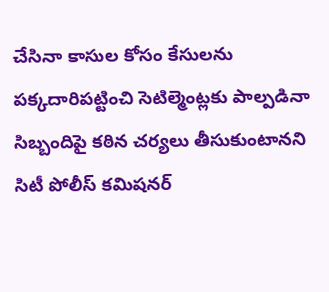చేసినా కాసుల కోసం కేసులను పక్కదారిపట్టించి సెటిల్మెంట్లకు పాల్పడినా సిబ్బందిపై కఠిన చర్యలు తీసుకుంటానని సిటీ పోలీస్ కమిషనర్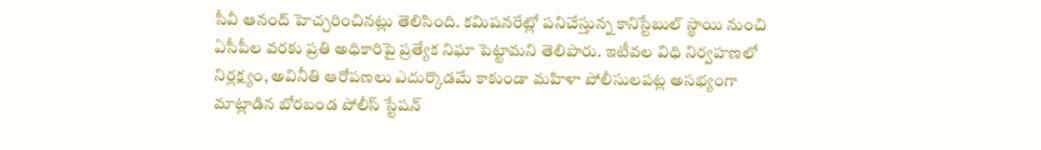సీవీ ఆనంద్ హెచ్చరించినట్లు తెలిసింది. కమిషనరేట్లో పనిచేస్తున్న కానిస్టేబుల్ స్థాయి నుంచి ఏసీపీల వరకు ప్రతి అధికారిపై ప్రత్యేక నిఘా పెట్టామని తెలిపారు. ఇటీవల విధి నిర్వహణలో నిర్లక్ష్యం, అవినీతి ఆరోపణలు ఎదుర్కొడమే కాకుండా మహిళా పోలీసులపట్ల అసభ్యంగా మాట్లాడిన బోరబండ పోలీస్ స్టేషన్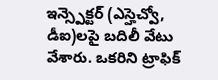ఇన్స్పెక్టర్ (ఎస్హెచ్వో, డీఐ)లపై బదిలీ వేటు వేశారు. ఒకరిని ట్రాఫిక్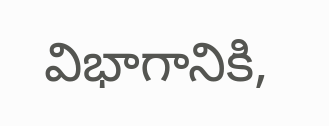విభాగానికి,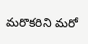మరొకరిని మరో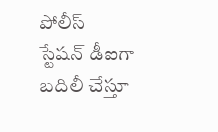పోలీస్ స్టేషన్ డీఐగా బదిలీ చేస్తూ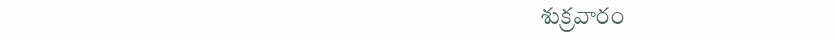శుక్రవారం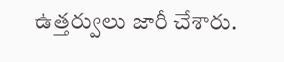ఉత్తర్వులు జారీ చేశారు.